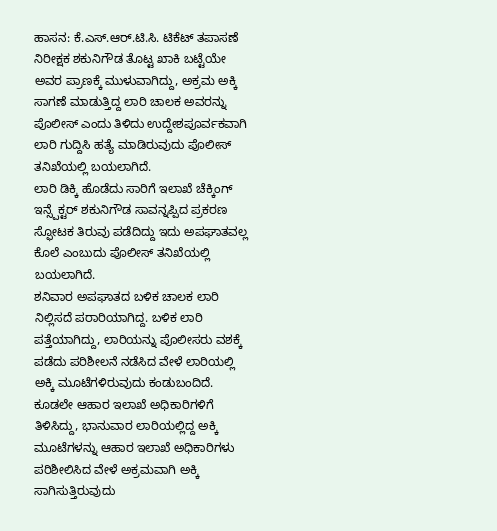ಹಾಸನ: ಕೆ.ಎಸ್.ಆರ್.ಟಿ.ಸಿ. ಟಿಕೆಟ್ ತಪಾಸಣೆ ನಿರೀಕ್ಷಕ ಶಕುನಿಗೌಡ ತೊಟ್ಟ ಖಾಕಿ ಬಟ್ಟೆಯೇ ಅವರ ಪ್ರಾಣಕ್ಕೆ ಮುಳುವಾಗಿದ್ದು, ಅಕ್ರಮ ಅಕ್ಕಿ ಸಾಗಣೆ ಮಾಡುತ್ತಿದ್ದ ಲಾರಿ ಚಾಲಕ ಅವರನ್ನು ಪೊಲೀಸ್ ಎಂದು ತಿಳಿದು ಉದ್ದೇಶಪೂರ್ವಕವಾಗಿ ಲಾರಿ ಗುದ್ದಿಸಿ ಹತ್ಯೆ ಮಾಡಿರುವುದು ಪೊಲೀಸ್ ತನಿಖೆಯಲ್ಲಿ ಬಯಲಾಗಿದೆ.
ಲಾರಿ ಡಿಕ್ಕಿ ಹೊಡೆದು ಸಾರಿಗೆ ಇಲಾಖೆ ಚೆಕ್ಕಿಂಗ್ ಇನ್ಸ್ಪೆಕ್ಟರ್ ಶಕುನಿಗೌಡ ಸಾವನ್ನಪ್ಪಿದ ಪ್ರಕರಣ ಸ್ಫೋಟಕ ತಿರುವು ಪಡೆದಿದ್ದು ಇದು ಅಪಘಾತವಲ್ಲ ಕೊಲೆ ಎಂಬುದು ಪೊಲೀಸ್ ತನಿಖೆಯಲ್ಲಿ ಬಯಲಾಗಿದೆ.
ಶನಿವಾರ ಅಪಘಾತದ ಬಳಿಕ ಚಾಲಕ ಲಾರಿ ನಿಲ್ಲಿಸದೆ ಪರಾರಿಯಾಗಿದ್ದ. ಬಳಿಕ ಲಾರಿ ಪತ್ತೆಯಾಗಿದ್ದು, ಲಾರಿಯನ್ನು ಪೊಲೀಸರು ವಶಕ್ಕೆ ಪಡೆದು ಪರಿಶೀಲನೆ ನಡೆಸಿದ ವೇಳೆ ಲಾರಿಯಲ್ಲಿ ಅಕ್ಕಿ ಮೂಟೆಗಳಿರುವುದು ಕಂಡುಬಂದಿದೆ. ಕೂಡಲೇ ಆಹಾರ ಇಲಾಖೆ ಅಧಿಕಾರಿಗಳಿಗೆ ತಿಳಿಸಿದ್ದು, ಭಾನುವಾರ ಲಾರಿಯಲ್ಲಿದ್ದ ಅಕ್ಕಿ ಮೂಟೆಗಳನ್ನು ಆಹಾರ ಇಲಾಖೆ ಅಧಿಕಾರಿಗಳು ಪರಿಶೀಲಿಸಿದ ವೇಳೆ ಅಕ್ರಮವಾಗಿ ಅಕ್ಕಿ ಸಾಗಿಸುತ್ತಿರುವುದು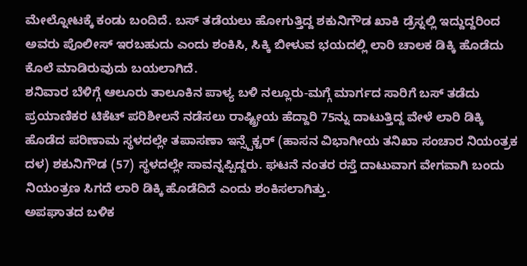ಮೇಲ್ನೋಟಕ್ಕೆ ಕಂಡು ಬಂದಿದೆ. ಬಸ್ ತಡೆಯಲು ಹೋಗುತ್ತಿದ್ದ ಶಕುನಿಗೌಡ ಖಾಕಿ ಡ್ರೆಸ್ನಲ್ಲಿ ಇದ್ದುದ್ದರಿಂದ ಅವರು ಪೊಲೀಸ್ ಇರಬಹುದು ಎಂದು ಶಂಕಿಸಿ, ಸಿಕ್ಕಿ ಬೀಳುವ ಭಯದಲ್ಲಿ ಲಾರಿ ಚಾಲಕ ಡಿಕ್ಕಿ ಹೊಡೆದು ಕೊಲೆ ಮಾಡಿರುವುದು ಬಯಲಾಗಿದೆ.
ಶನಿವಾರ ಬೆಳಿಗ್ಗೆ ಆಲೂರು ತಾಲೂಕಿನ ಪಾಳ್ಯ ಬಳಿ ನಲ್ಲೂರು-ಮಗ್ಗೆ ಮಾರ್ಗದ ಸಾರಿಗೆ ಬಸ್ ತಡೆದು ಪ್ರಯಾಣಿಕರ ಟಿಕೆಟ್ ಪರಿಶೀಲನೆ ನಡೆಸಲು ರಾಷ್ಟ್ರೀಯ ಹೆದ್ದಾರಿ 75ನ್ನು ದಾಟುತ್ತಿದ್ದ ವೇಳೆ ಲಾರಿ ಡಿಕ್ಕಿ ಹೊಡೆದ ಪರಿಣಾಮ ಸ್ಥಳದಲ್ಲೇ ತಪಾಸಣಾ ಇನ್ಸ್ಪೆಕ್ಟರ್ (ಹಾಸನ ವಿಭಾಗೀಯ ತನಿಖಾ ಸಂಚಾರ ನಿಯಂತ್ರಕ ದಳ) ಶಕುನಿಗೌಡ (57) ಸ್ಥಳದಲ್ಲೇ ಸಾವನ್ನಪ್ಪಿದ್ದರು. ಘಟನೆ ನಂತರ ರಸ್ತೆ ದಾಟುವಾಗ ವೇಗವಾಗಿ ಬಂದು ನಿಯಂತ್ರಣ ಸಿಗದೆ ಲಾರಿ ಡಿಕ್ಕಿ ಹೊಡೆದಿದೆ ಎಂದು ಶಂಕಿಸಲಾಗಿತ್ತು.
ಅಪಘಾತದ ಬಳಿಕ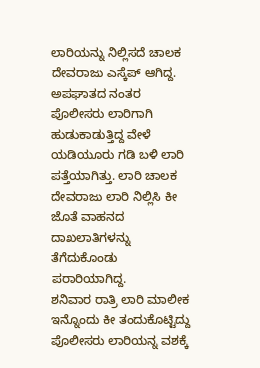ಲಾರಿಯನ್ನು ನಿಲ್ಲಿಸದೆ ಚಾಲಕ ದೇವರಾಜು ಎಸ್ಕೆಪ್ ಆಗಿದ್ದ. ಅಪಘಾತದ ನಂತರ ಪೊಲೀಸರು ಲಾರಿಗಾಗಿ ಹುಡುಕಾಡುತ್ತಿದ್ದ ವೇಳೆ ಯಡಿಯೂರು ಗಡಿ ಬಳಿ ಲಾರಿ ಪತ್ತೆಯಾಗಿತ್ತು. ಲಾರಿ ಚಾಲಕ ದೇವರಾಜು ಲಾರಿ ನಿಲ್ಲಿಸಿ ಕೀ ಜೊತೆ ವಾಹನದ ದಾಖಲಾತಿಗಳನ್ನು ತೆಗೆದುಕೊಂಡು ಪರಾರಿಯಾಗಿದ್ದ.
ಶನಿವಾರ ರಾತ್ರಿ ಲಾರಿ ಮಾಲೀಕ ಇನ್ನೊಂದು ಕೀ ತಂದುಕೊಟ್ಟಿದ್ದು ಪೊಲೀಸರು ಲಾರಿಯನ್ನ ವಶಕ್ಕೆ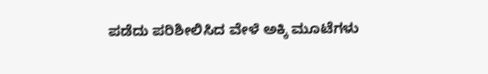ಪಡೆದು ಪರಿಶೀಲಿಸಿದ ವೇಳೆ ಅಕ್ಕಿ ಮೂಟೆಗಳು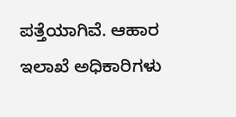ಪತ್ತೆಯಾಗಿವೆ. ಆಹಾರ ಇಲಾಖೆ ಅಧಿಕಾರಿಗಳು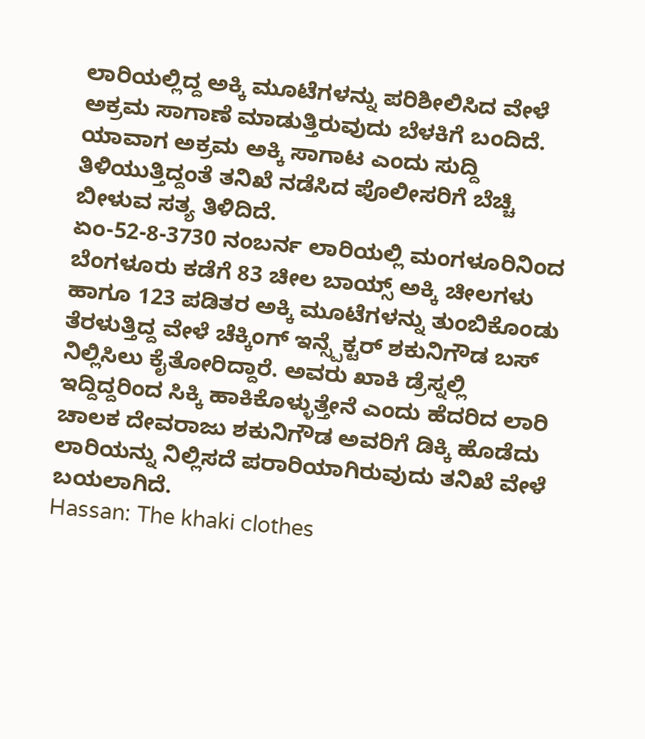ಲಾರಿಯಲ್ಲಿದ್ದ ಅಕ್ಕಿ ಮೂಟೆಗಳನ್ನು ಪರಿಶೀಲಿಸಿದ ವೇಳೆ ಅಕ್ರಮ ಸಾಗಾಣೆ ಮಾಡುತ್ತಿರುವುದು ಬೆಳಕಿಗೆ ಬಂದಿದೆ.
ಯಾವಾಗ ಅಕ್ರಮ ಅಕ್ಕಿ ಸಾಗಾಟ ಎಂದು ಸುದ್ದಿ ತಿಳಿಯುತ್ತಿದ್ದಂತೆ ತನಿಖೆ ನಡೆಸಿದ ಪೊಲೀಸರಿಗೆ ಬೆಚ್ಚಿ ಬೀಳುವ ಸತ್ಯ ತಿಳಿದಿದೆ.
ಏಂ-52-8-3730 ನಂಬರ್ನ ಲಾರಿಯಲ್ಲಿ ಮಂಗಳೂರಿನಿಂದ ಬೆಂಗಳೂರು ಕಡೆಗೆ 83 ಚೀಲ ಬಾಯ್ಸ್ ಅಕ್ಕಿ ಚೀಲಗಳು ಹಾಗೂ 123 ಪಡಿತರ ಅಕ್ಕಿ ಮೂಟೆಗಳನ್ನು ತುಂಬಿಕೊಂಡು ತೆರಳುತ್ತಿದ್ದ ವೇಳೆ ಚೆಕ್ಕಿಂಗ್ ಇನ್ಸ್ಪೆಕ್ಟರ್ ಶಕುನಿಗೌಡ ಬಸ್ ನಿಲ್ಲಿಸಿಲು ಕೈತೋರಿದ್ದಾರೆ. ಅವರು ಖಾಕಿ ಡ್ರೆಸ್ನಲ್ಲಿ ಇದ್ದಿದ್ದರಿಂದ ಸಿಕ್ಕಿ ಹಾಕಿಕೊಳ್ಳುತ್ತೇನೆ ಎಂದು ಹೆದರಿದ ಲಾರಿ ಚಾಲಕ ದೇವರಾಜು ಶಕುನಿಗೌಡ ಅವರಿಗೆ ಡಿಕ್ಕಿ ಹೊಡೆದು ಲಾರಿಯನ್ನು ನಿಲ್ಲಿಸದೆ ಪರಾರಿಯಾಗಿರುವುದು ತನಿಖೆ ವೇಳೆ ಬಯಲಾಗಿದೆ.
Hassan: The khaki clothes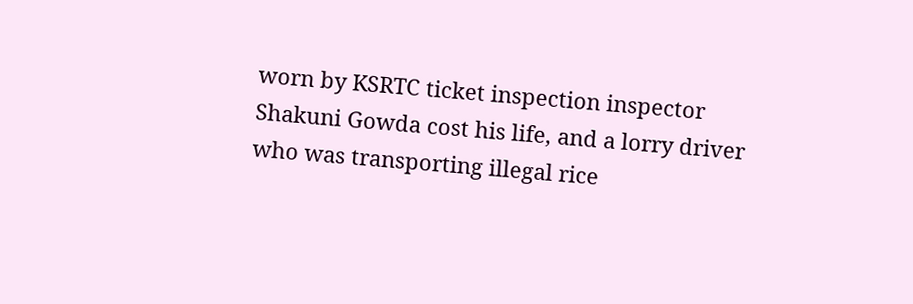worn by KSRTC ticket inspection inspector Shakuni Gowda cost his life, and a lorry driver who was transporting illegal rice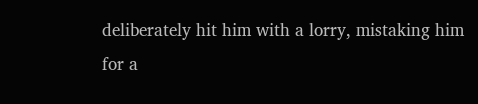deliberately hit him with a lorry, mistaking him for a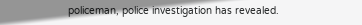policeman, police investigation has revealed.